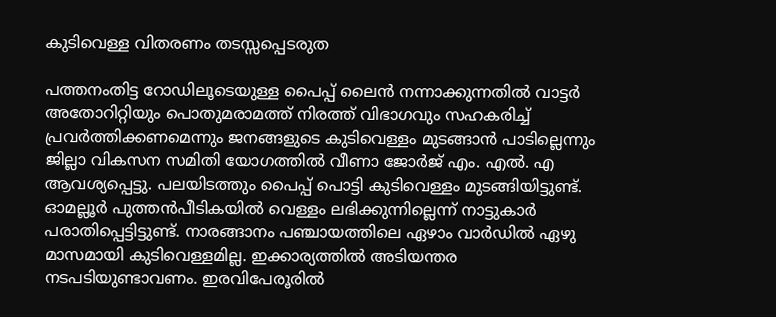കുടിവെള്ള വിതരണം തടസ്സപ്പെടരുത

പത്തനംതിട്ട റോഡിലൂടെയുള്ള പൈപ്പ് ലൈന്‍ നന്നാക്കുന്നതില്‍ വാട്ടര്‍ അതോറിറ്റിയും പൊതുമരാമത്ത് നിരത്ത് വിഭാഗവും സഹകരിച്ച് പ്രവര്‍ത്തിക്കണമെന്നും ജനങ്ങളുടെ കുടിവെള്ളം മുടങ്ങാന്‍ പാടില്ലെന്നും ജില്ലാ വികസന സമിതി യോഗത്തില്‍ വീണാ ജോര്‍ജ് എം. എല്‍. എ ആവശ്യപ്പെട്ടു. പലയിടത്തും പൈപ്പ് പൊട്ടി കുടിവെള്ളം മുടങ്ങിയിട്ടുണ്ട്. ഓമല്ലൂര്‍ പുത്തന്‍പീടികയില്‍ വെള്ളം ലഭിക്കുന്നില്ലെന്ന് നാട്ടുകാര്‍ പരാതിപ്പെട്ടിട്ടുണ്ട്. നാരങ്ങാനം പഞ്ചായത്തിലെ ഏഴാം വാര്‍ഡില്‍ ഏഴു മാസമായി കുടിവെള്ളമില്ല. ഇക്കാര്യത്തില്‍ അടിയന്തര നടപടിയുണ്ടാവണം. ഇരവിപേരൂരില്‍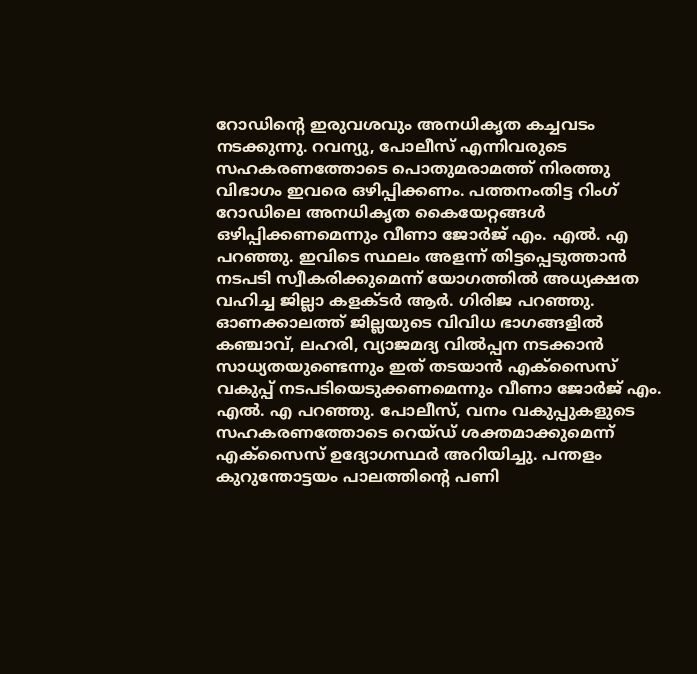റോഡിന്റെ ഇരുവശവും അനധികൃത കച്ചവടം നടക്കുന്നു. റവന്യു, പോലീസ് എന്നിവരുടെ സഹകരണത്തോടെ പൊതുമരാമത്ത് നിരത്തു വിഭാഗം ഇവരെ ഒഴിപ്പിക്കണം. പത്തനംതിട്ട റിംഗ് റോഡിലെ അനധികൃത കൈയേറ്റങ്ങള്‍ ഒഴിപ്പിക്കണമെന്നും വീണാ ജോര്‍ജ് എം. എല്‍. എ പറഞ്ഞു. ഇവിടെ സ്ഥലം അളന്ന് തിട്ടപ്പെടുത്താന്‍ നടപടി സ്വീകരിക്കുമെന്ന് യോഗത്തില്‍ അധ്യക്ഷത വഹിച്ച ജില്ലാ കളക്ടര്‍ ആര്‍. ഗിരിജ പറഞ്ഞു. ഓണക്കാലത്ത് ജില്ലയുടെ വിവിധ ഭാഗങ്ങളില്‍ കഞ്ചാവ്, ലഹരി, വ്യാജമദ്യ വില്‍പ്പന നടക്കാന്‍ സാധ്യതയുണ്ടെന്നും ഇത് തടയാന്‍ എക്‌സൈസ് വകുപ്പ് നടപടിയെടുക്കണമെന്നും വീണാ ജോര്‍ജ് എം. എല്‍. എ പറഞ്ഞു. പോലീസ്, വനം വകുപ്പുകളുടെ സഹകരണത്തോടെ റെയ്ഡ് ശക്തമാക്കുമെന്ന് എക്‌സൈസ് ഉദ്യോഗസ്ഥര്‍ അറിയിച്ചു. പന്തളം കുറുന്തോട്ടയം പാലത്തിന്റെ പണി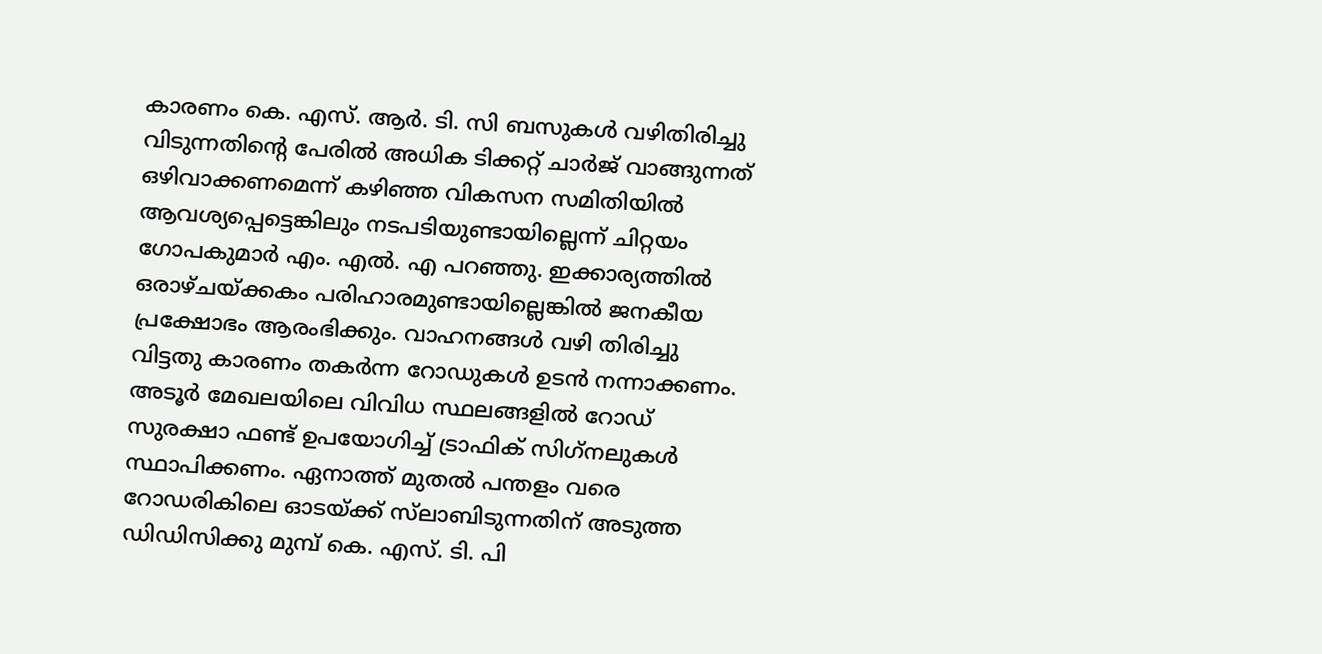കാരണം കെ. എസ്. ആര്‍. ടി. സി ബസുകള്‍ വഴിതിരിച്ചു വിടുന്നതിന്റെ പേരില്‍ അധിക ടിക്കറ്റ് ചാര്‍ജ് വാങ്ങുന്നത് ഒഴിവാക്കണമെന്ന് കഴിഞ്ഞ വികസന സമിതിയില്‍ ആവശ്യപ്പെട്ടെങ്കിലും നടപടിയുണ്ടായില്ലെന്ന് ചിറ്റയം ഗോപകുമാര്‍ എം. എല്‍. എ പറഞ്ഞു. ഇക്കാര്യത്തില്‍ ഒരാഴ്ചയ്ക്കകം പരിഹാരമുണ്ടായില്ലെങ്കില്‍ ജനകീയ പ്രക്ഷോഭം ആരംഭിക്കും. വാഹനങ്ങള്‍ വഴി തിരിച്ചു വിട്ടതു കാരണം തകര്‍ന്ന റോഡുകള്‍ ഉടന്‍ നന്നാക്കണം. അടൂര്‍ മേഖലയിലെ വിവിധ സ്ഥലങ്ങളില്‍ റോഡ് സുരക്ഷാ ഫണ്ട് ഉപയോഗിച്ച് ട്രാഫിക് സിഗ്‌നലുകള്‍ സ്ഥാപിക്കണം. ഏനാത്ത് മുതല്‍ പന്തളം വരെ റോഡരികിലെ ഓടയ്ക്ക് സ്‌ലാബിടുന്നതിന് അടുത്ത ഡിഡിസിക്കു മുമ്പ് കെ. എസ്. ടി. പി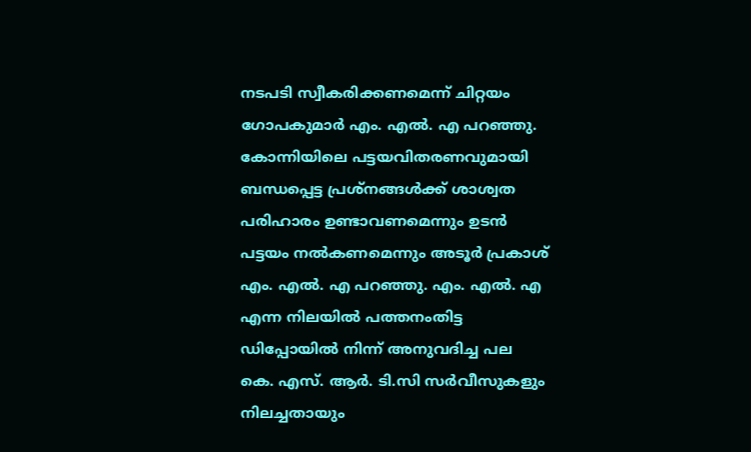നടപടി സ്വീകരിക്കണമെന്ന് ചിറ്റയം ഗോപകുമാര്‍ എം. എല്‍. എ പറഞ്ഞു. കോന്നിയിലെ പട്ടയവിതരണവുമായി ബന്ധപ്പെട്ട പ്രശ്‌നങ്ങള്‍ക്ക് ശാശ്വത പരിഹാരം ഉണ്ടാവണമെന്നും ഉടന്‍ പട്ടയം നല്‍കണമെന്നും അടൂര്‍ പ്രകാശ് എം. എല്‍. എ പറഞ്ഞു. എം. എല്‍. എ എന്ന നിലയില്‍ പത്തനംതിട്ട ഡിപ്പോയില്‍ നിന്ന് അനുവദിച്ച പല കെ. എസ്. ആര്‍. ടി.സി സര്‍വീസുകളും നിലച്ചതായും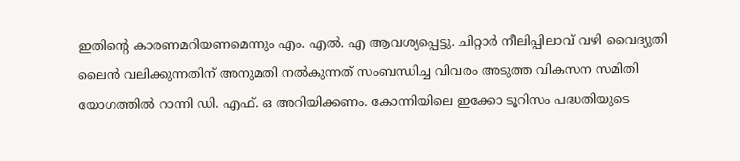ഇതിന്റെ കാരണമറിയണമെന്നും എം. എല്‍. എ ആവശ്യപ്പെട്ടു. ചിറ്റാര്‍ നീലിപ്പിലാവ് വഴി വൈദ്യുതി ലൈന്‍ വലിക്കുന്നതിന് അനുമതി നല്‍കുന്നത് സംബന്ധിച്ച വിവരം അടുത്ത വികസന സമിതി യോഗത്തില്‍ റാന്നി ഡി. എഫ്. ഒ അറിയിക്കണം. കോന്നിയിലെ ഇക്കോ ടൂറിസം പദ്ധതിയുടെ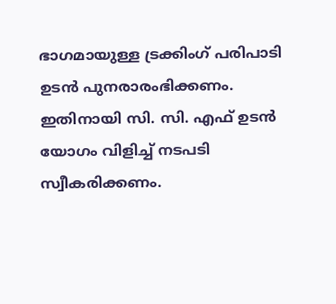ഭാഗമായുള്ള ട്രക്കിംഗ് പരിപാടി ഉടന്‍ പുനരാരംഭിക്കണം. ഇതിനായി സി. സി. എഫ് ഉടന്‍ യോഗം വിളിച്ച് നടപടി സ്വീകരിക്കണം.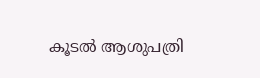കൂടല്‍ ആശുപത്രി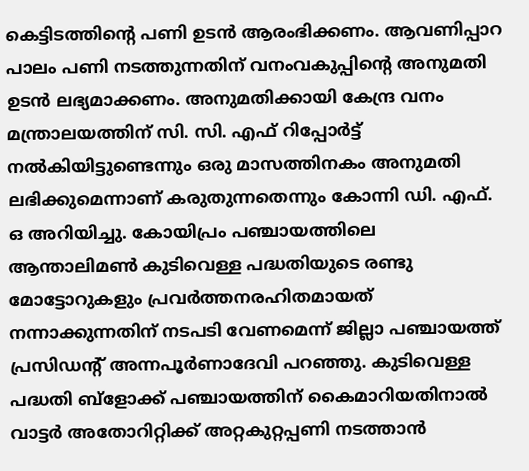കെട്ടിടത്തിന്റെ പണി ഉടന്‍ ആരംഭിക്കണം. ആവണിപ്പാറ പാലം പണി നടത്തുന്നതിന് വനംവകുപ്പിന്റെ അനുമതി ഉടന്‍ ലഭ്യമാക്കണം. അനുമതിക്കായി കേന്ദ്ര വനം മന്ത്രാലയത്തിന് സി. സി. എഫ് റിപ്പോര്‍ട്ട് നല്‍കിയിട്ടുണ്ടെന്നും ഒരു മാസത്തിനകം അനുമതി ലഭിക്കുമെന്നാണ് കരുതുന്നതെന്നും കോന്നി ഡി. എഫ്. ഒ അറിയിച്ചു. കോയിപ്രം പഞ്ചായത്തിലെ ആന്താലിമണ്‍ കുടിവെള്ള പദ്ധതിയുടെ രണ്ടു മോട്ടോറുകളും പ്രവര്‍ത്തനരഹിതമായത് നന്നാക്കുന്നതിന് നടപടി വേണമെന്ന് ജില്ലാ പഞ്ചായത്ത് പ്രസിഡന്റ് അന്നപൂര്‍ണാദേവി പറഞ്ഞു. കുടിവെള്ള പദ്ധതി ബ്‌ളോക്ക് പഞ്ചായത്തിന് കൈമാറിയതിനാല്‍ വാട്ടര്‍ അതോറിറ്റിക്ക് അറ്റകുറ്റപ്പണി നടത്താന്‍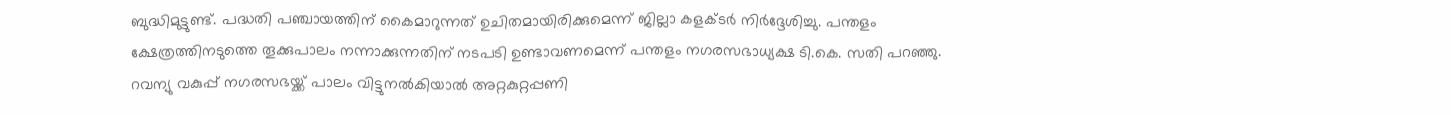ബുദ്ധിമുട്ടുണ്ട്. പദ്ധതി പഞ്ചായത്തിന് കൈമാറുന്നത് ഉചിതമായിരിക്കുമെന്ന് ജില്ലാ കളക്ടര്‍ നിര്‍ദ്ദേശിച്ചു. പന്തളം ക്ഷേത്രത്തിനടുത്തെ തൂക്കുപാലം നന്നാക്കുന്നതിന് നടപടി ഉണ്ടാവണമെന്ന് പന്തളം നഗരസഭാധ്യക്ഷ ടി.കെ. സതി പറഞ്ഞു. റവന്യു വകുപ്പ് നഗരസഭയ്ക്ക് പാലം വിട്ടുനല്‍കിയാല്‍ അറ്റകുറ്റപ്പണി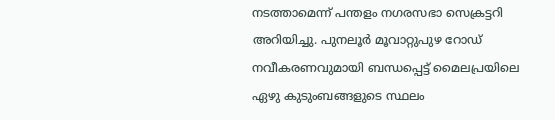നടത്താമെന്ന് പന്തളം നഗരസഭാ സെക്രട്ടറി അറിയിച്ചു. പുനലൂര്‍ മൂവാറ്റുപുഴ റോഡ് നവീകരണവുമായി ബന്ധപ്പെട്ട് മൈലപ്രയിലെ ഏഴു കുടുംബങ്ങളുടെ സ്ഥലം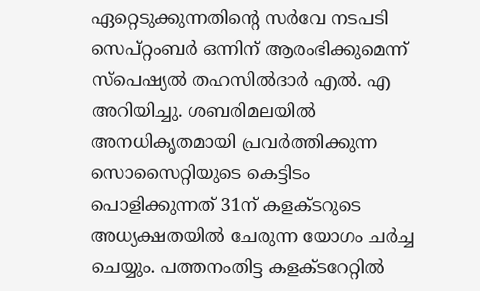ഏറ്റെടുക്കുന്നതിന്റെ സര്‍വേ നടപടി സെപ്റ്റംബര്‍ ഒന്നിന് ആരംഭിക്കുമെന്ന് സ്‌പെഷ്യല്‍ തഹസില്‍ദാര്‍ എല്‍. എ അറിയിച്ചു. ശബരിമലയില്‍ അനധികൃതമായി പ്രവര്‍ത്തിക്കുന്ന സൊസൈറ്റിയുടെ കെട്ടിടം പൊളിക്കുന്നത് 31ന് കളക്ടറുടെ അധ്യക്ഷതയില്‍ ചേരുന്ന യോഗം ചര്‍ച്ച ചെയ്യും. പത്തനംതിട്ട കളക്ടറേറ്റില്‍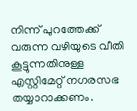നിന്ന് പുറത്തേക്ക് വരുന്ന വഴിയുടെ വീതി കൂട്ടുന്നതിനുള്ള എസ്റ്റിമേറ്റ് നഗരസഭ തയ്യാറാക്കണം.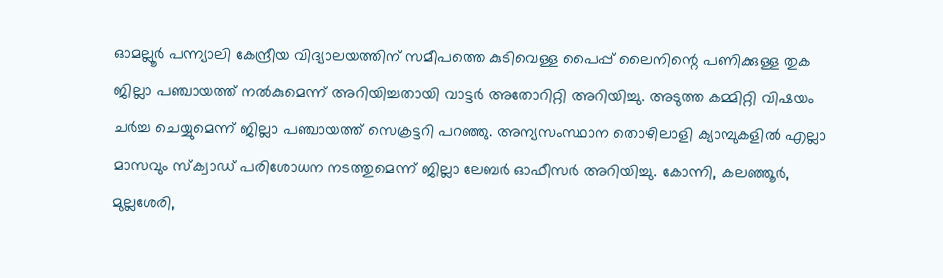ഓമല്ലൂര്‍ പന്ന്യാലി കേന്ദ്രീയ വിദ്യാലയത്തിന് സമീപത്തെ കുടിവെള്ള പൈപ്പ് ലൈനിന്റെ പണിക്കുള്ള തുക ജില്ലാ പഞ്ചായത്ത് നല്‍കുമെന്ന് അറിയിച്ചതായി വാട്ടര്‍ അതോറിറ്റി അറിയിച്ചു. അടുത്ത കമ്മിറ്റി വിഷയം ചര്‍ച്ച ചെയ്യുമെന്ന് ജില്ലാ പഞ്ചായത്ത് സെക്രട്ടറി പറഞ്ഞു. അന്യസംസ്ഥാന തൊഴിലാളി ക്യാമ്പുകളില്‍ എല്ലാ മാസവും സ്‌ക്വാഡ് പരിശോധന നടത്തുമെന്ന് ജില്ലാ ലേബര്‍ ഓഫീസര്‍ അറിയിച്ചു. കോന്നി, കലഞ്ഞൂര്‍, മുല്ലശേരി,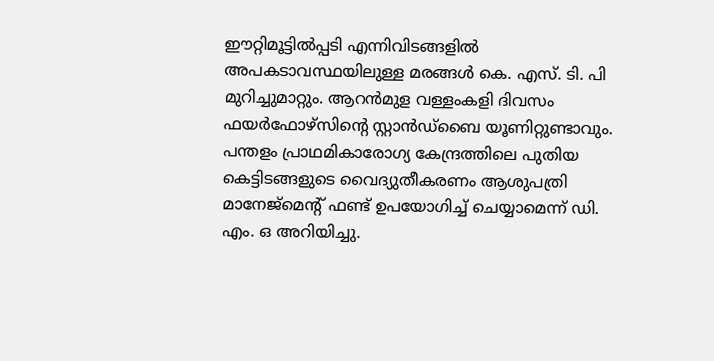ഈറ്റിമൂട്ടില്‍പ്പടി എന്നിവിടങ്ങളില്‍ അപകടാവസ്ഥയിലുള്ള മരങ്ങള്‍ കെ. എസ്. ടി. പി മുറിച്ചുമാറ്റും. ആറന്‍മുള വള്ളംകളി ദിവസം ഫയര്‍ഫോഴ്‌സിന്റെ സ്റ്റാന്‍ഡ്‌ബൈ യൂണിറ്റുണ്ടാവും. പന്തളം പ്രാഥമികാരോഗ്യ കേന്ദ്രത്തിലെ പുതിയ കെട്ടിടങ്ങളുടെ വൈദ്യുതീകരണം ആശുപത്രി മാനേജ്‌മെന്റ് ഫണ്ട് ഉപയോഗിച്ച് ചെയ്യാമെന്ന് ഡി. എം. ഒ അറിയിച്ചു.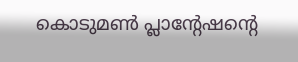കൊടുമണ്‍ പ്ലാന്റേഷന്റെ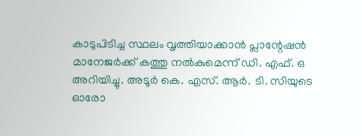കാടുപിടിച്ച സ്ഥലം വൃത്തിയാക്കാന്‍ പ്ലാന്റേഷന്‍ മാനേജര്‍ക്ക് കത്തു നല്‍കുമെന്ന് ഡി. എഫ്. ഒ അറിയിച്ചു. അടൂര്‍ കെ. എസ്. ആര്‍. ടി. സിയുടെ ഓരോ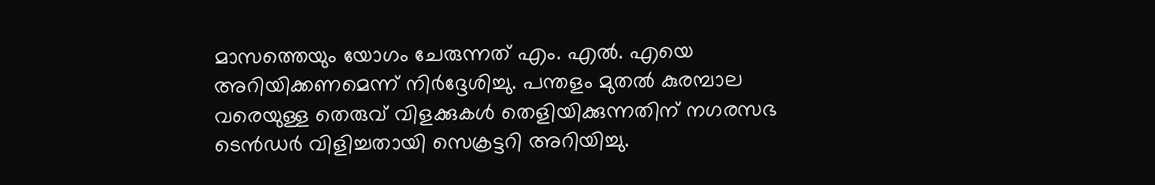മാസത്തെയും യോഗം ചേരുന്നത് എം. എല്‍. എയെ അറിയിക്കണമെന്ന് നിര്‍ദ്ദേശിച്ചു. പന്തളം മുതല്‍ കുരമ്പാല വരെയുള്ള തെരുവ് വിളക്കുകള്‍ തെളിയിക്കുന്നതിന് നഗരസഭ ടെന്‍ഡര്‍ വിളിച്ചതായി സെക്രട്ടറി അറിയിച്ചു.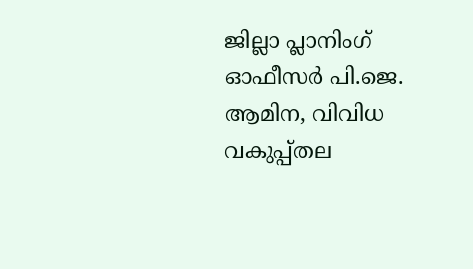ജില്ലാ പ്ലാനിംഗ് ഓഫീസര്‍ പി.ജെ. ആമിന, വിവിധ വകുപ്പ്തല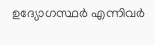ഉദ്യോഗസ്ഥര്‍ എന്നിവര്‍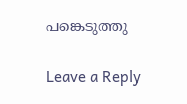പങ്കെടുത്തു

Leave a Reply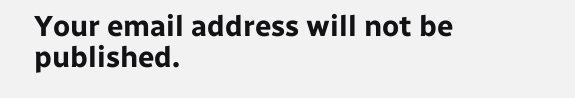Your email address will not be published.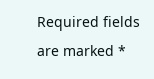Required fields are marked *